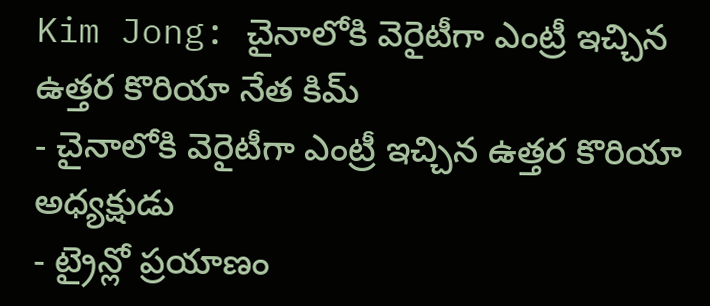Kim Jong: చైనాలోకి వెరైటీగా ఎంట్రీ ఇచ్చిన ఉత్తర కొరియా నేత కిమ్
- చైనాలోకి వెరైటీగా ఎంట్రీ ఇచ్చిన ఉత్తర కొరియా అధ్యక్షుడు
- ట్రైన్లో ప్రయాణం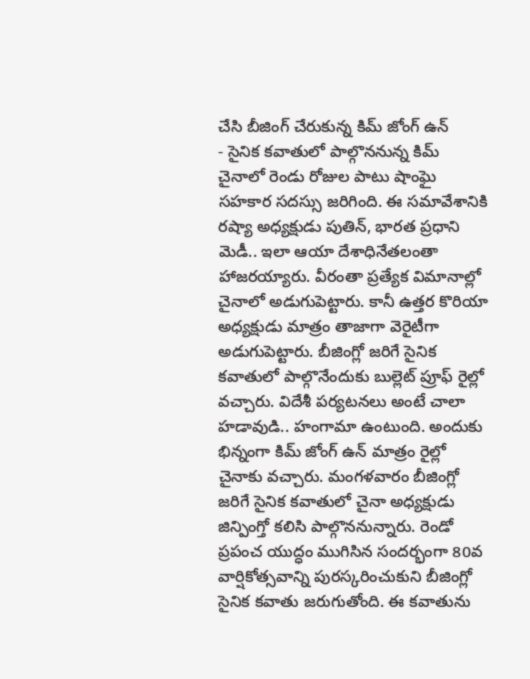చేసి బీజింగ్ చేరుకున్న కిమ్ జోంగ్ ఉన్
- సైనిక కవాతులో పాల్గొననున్న కిమ్
చైనాలో రెండు రోజుల పాటు షాంఘై సహకార సదస్సు జరిగింది. ఈ సమావేశానికి రష్యా అధ్యక్షుడు పుతిన్, భారత ప్రధాని మెడీ.. ఇలా ఆయా దేశాధినేతలంతా హాజరయ్యారు. వీరంతా ప్రత్యేక విమానాల్లో చైనాలో అడుగుపెట్టారు. కానీ ఉత్తర కొరియా అధ్యక్షుడు మాత్రం తాజాగా వెరైటీగా అడుగుపెట్టారు. బీజింగ్లో జరిగే సైనిక కవాతులో పాల్గొనేందుకు బుల్లెట్ ప్రూఫ్ రైల్లో వచ్చారు. విదేశీ పర్యటనలు అంటే చాలా హడావుడి.. హంగామా ఉంటుంది. అందుకు భిన్నంగా కిమ్ జోంగ్ ఉన్ మాత్రం రైల్లో చైనాకు వచ్చారు. మంగళవారం బీజింగ్లో జరిగే సైనిక కవాతులో చైనా అధ్యక్షుడు జిన్పింగ్తో కలిసి పాల్గొననున్నారు. రెండో ప్రపంచ యుద్ధం ముగిసిన సందర్భంగా 80వ వార్షికోత్సవాన్ని పురస్కరించుకుని బీజింగ్లో సైనిక కవాతు జరుగుతోంది. ఈ కవాతును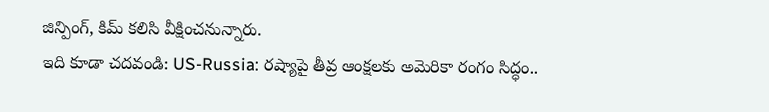జిన్పింగ్, కిమ్ కలిసి వీక్షించనున్నారు.
ఇది కూడా చదవండి: US-Russia: రష్యాపై తీవ్ర ఆంక్షలకు అమెరికా రంగం సిద్ధం..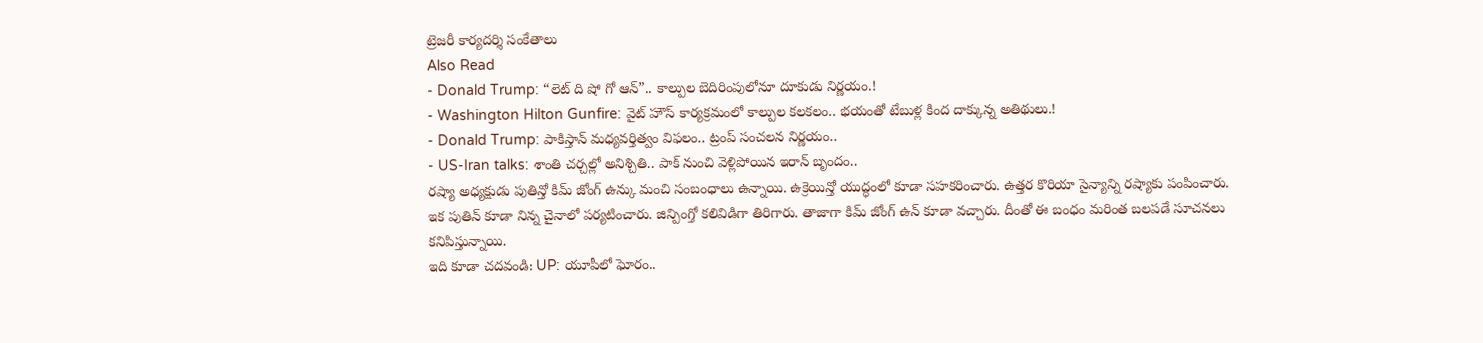ట్రెజరీ కార్యదర్శి సంకేతాలు
Also Read
- Donald Trump: “లెట్ ది షో గో ఆన్”.. కాల్పుల బెదిరింపులోనూ దూకుడు నిర్ణయం.!
- Washington Hilton Gunfire: వైట్ హౌస్ కార్యక్రమంలో కాల్పుల కలకలం.. భయంతో టేబుళ్ల కింద దాక్కున్న అతిథులు.!
- Donald Trump: పాకిస్తాన్ మధ్యవర్తిత్వం విఫలం.. ట్రంప్ సంచలన నిర్ణయం..
- US-Iran talks: శాంతి చర్చల్లో అనిశ్చితి.. పాక్ నుంచి వెళ్లిపోయిన ఇరాన్ బృందం..
రష్యా అధ్యక్షుడు పుతిన్తో కిమ్ జోంగ్ ఉన్కు మంచి సంబంధాలు ఉన్నాయి. ఉక్రెయిన్తో యుద్ధంలో కూడా సహకరించారు. ఉత్తర కొరియా సైన్యాన్ని రష్యాకు పంపించారు. ఇక పుతిన్ కూడా నిన్న చైనాలో పర్యటించారు. జిన్పింగ్తో కలివిడిగా తిరిగారు. తాజాగా కిమ్ జోంగ్ ఉన్ కూడా వచ్చారు. దీంతో ఈ బంధం మరింత బలపడే సూచనలు కనిపిస్తున్నాయి.
ఇది కూడా చదవండి: UP: యూపీలో ఘోరం..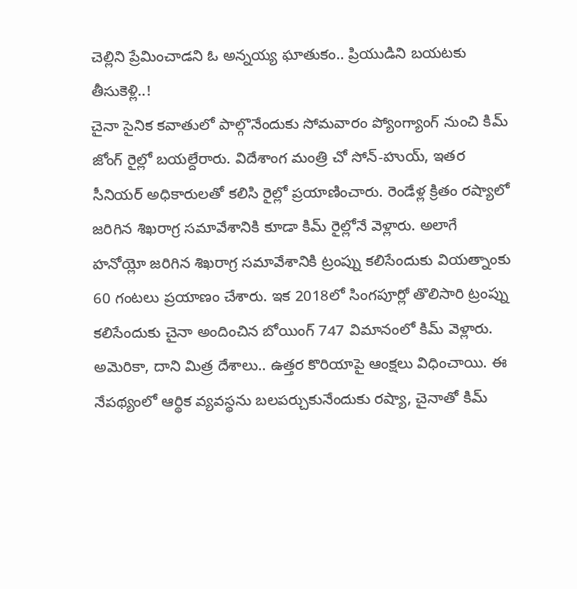చెల్లిని ప్రేమించాడని ఓ అన్నయ్య ఘాతుకం.. ప్రియుడిని బయటకు తీసుకెళ్లి..!
చైనా సైనిక కవాతులో పాల్గొనేందుకు సోమవారం ప్యోంగ్యాంగ్ నుంచి కిమ్ జోంగ్ రైల్లో బయల్దేరారు. విదేశాంగ మంత్రి చో సోన్-హుయ్, ఇతర సీనియర్ అధికారులతో కలిసి రైల్లో ప్రయాణించారు. రెండేళ్ల క్రితం రష్యాలో జరిగిన శిఖరాగ్ర సమావేశానికి కూడా కిమ్ రైల్లోనే వెళ్లారు. అలాగే హనోయ్లో జరిగిన శిఖరాగ్ర సమావేశానికి ట్రంప్ను కలిసేందుకు వియత్నాంకు 60 గంటలు ప్రయాణం చేశారు. ఇక 2018లో సింగపూర్లో తొలిసారి ట్రంప్ను కలిసేందుకు చైనా అందించిన బోయింగ్ 747 విమానంలో కిమ్ వెళ్లారు.
అమెరికా, దాని మిత్ర దేశాలు.. ఉత్తర కొరియాపై ఆంక్షలు విధించాయి. ఈ నేపథ్యంలో ఆర్థిక వ్యవస్థను బలపర్చుకునేందుకు రష్యా, చైనాతో కిమ్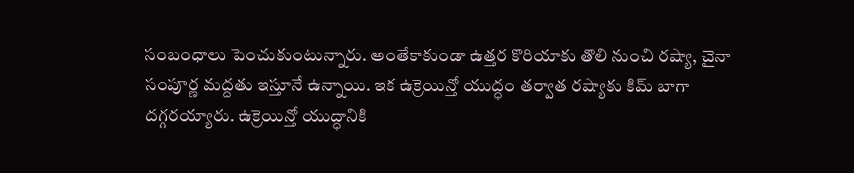సంబంధాలు పెంచుకుంటున్నారు. అంతేకాకుండా ఉత్తర కొరియాకు తొలి నుంచి రష్యా, చైనా సంపూర్ణ మద్దతు ఇస్తూనే ఉన్నాయి. ఇక ఉక్రెయిన్తో యుద్ధం తర్వాత రష్యాకు కిమ్ బాగా దగ్గరయ్యారు. ఉక్రెయిన్తో యుద్ధానికి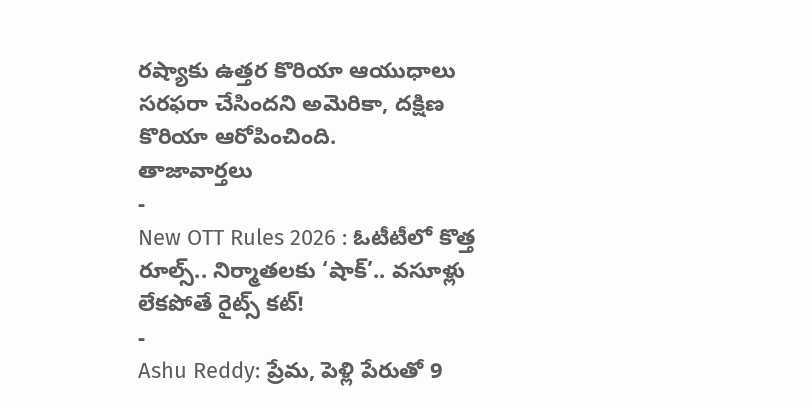రష్యాకు ఉత్తర కొరియా ఆయుధాలు సరఫరా చేసిందని అమెరికా, దక్షిణ కొరియా ఆరోపించింది.
తాజావార్తలు
-
New OTT Rules 2026 : ఓటీటీలో కొత్త రూల్స్.. నిర్మాతలకు ‘షాక్’.. వసూళ్లు లేకపోతే రైట్స్ కట్!
-
Ashu Reddy: ప్రేమ, పెళ్లి పేరుతో 9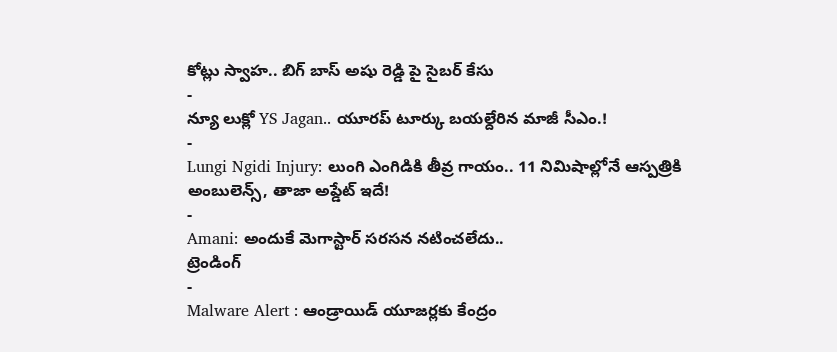కోట్లు స్వాహ.. బిగ్ బాస్ అషు రెడ్డి పై సైబర్ కేసు
-
న్యూ లుక్లో YS Jagan.. యూరప్ టూర్కు బయల్దేరిన మాజీ సీఎం.!
-
Lungi Ngidi Injury: లుంగి ఎంగిడికి తీవ్ర గాయం.. 11 నిమిషాల్లోనే ఆస్పత్రికి అంబులెన్స్, తాజా అప్డేట్ ఇదే!
-
Amani: అందుకే మెగాస్టార్ సరసన నటించలేదు..
ట్రెండింగ్
-
Malware Alert : ఆండ్రాయిడ్ యూజర్లకు కేంద్రం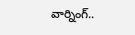వార్నింగ్..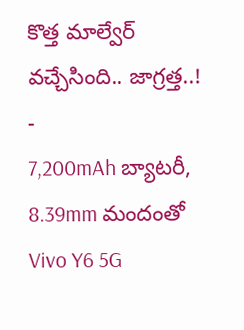కొత్త మాల్వేర్ వచ్చేసింది.. జాగ్రత్త..!
-
7,200mAh బ్యాటరీ, 8.39mm మందంతో Vivo Y6 5G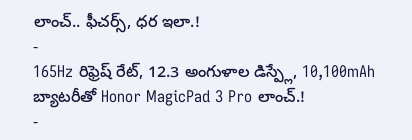లాంచ్.. ఫీచర్స్, ధర ఇలా.!
-
165Hz రిఫ్రెష్ రేట్, 12.3 అంగుళాల డిస్ప్లే, 10,100mAh బ్యాటరీతో Honor MagicPad 3 Pro లాంచ్.!
-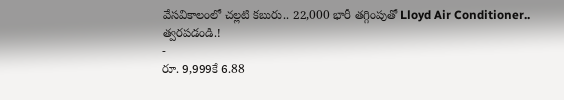వేసవికాలంలో చల్లటి కబురు.. 22,000 భారీ తగ్గింపుతో Lloyd Air Conditioner.. త్వరపడండి.!
-
రూ. 9,999కే 6.88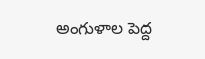అంగుళాల పెద్ద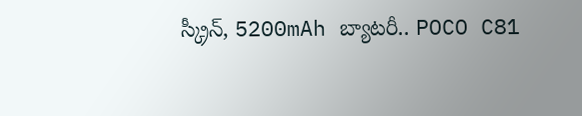స్క్రీన్, 5200mAh బ్యాటరీ.. POCO C81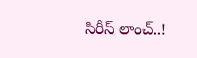సిరీస్ లాంచ్..!